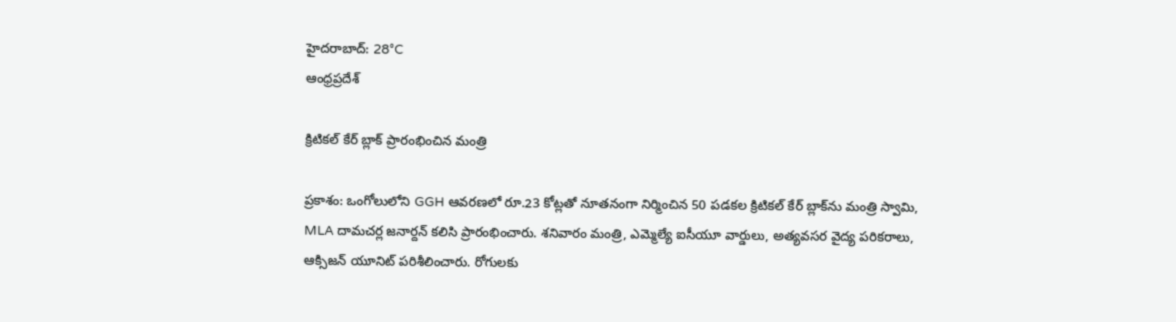హైదరాబాద్: 28°C
ఆంధ్రప్రదేశ్

క్రిటికల్ కేర్ బ్లాక్ ప్రారంభించిన మంత్రి

ప్రకాశం: ఒంగోలులోని GGH ఆవరణలో రూ.23 కోట్లతో నూతనంగా నిర్మించిన 50 పడకల క్రిటికల్ కేర్ బ్లాక్‌ను మంత్రి స్వామి, MLA దామచర్ల జనార్దన్ కలిసి ప్రారంభించారు. శనివారం మంత్రి, ఎమ్మెల్యే ఐసీయూ వార్డులు, అత్యవసర వైద్య పరికరాలు, ఆక్సిజన్ యూనిట్ పరిశీలించారు. రోగులకు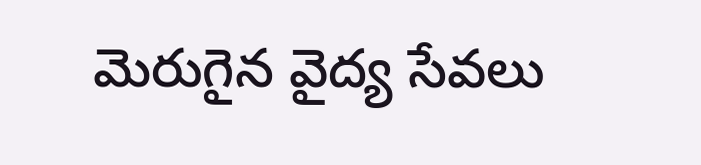మెరుగైన వైద్య సేవలు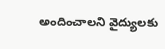అందించాలని వైద్యులకు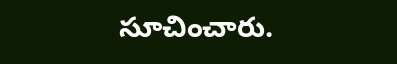సూచించారు.